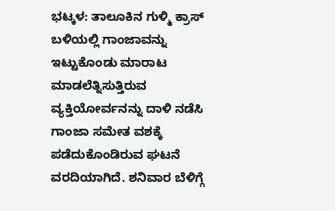ಭಟ್ಕಳ: ತಾಲೂಕಿನ ಗುಳ್ಮಿ ಕ್ರಾಸ್ ಬಳಿಯಲ್ಲಿ ಗಾಂಜಾವನ್ನು ಇಟ್ಟುಕೊಂಡು ಮಾರಾಟ ಮಾಡಲೆತ್ನಿಸುತ್ತಿರುವ ವ್ಯಕ್ತಿಯೋರ್ವನನ್ನು ದಾಳಿ ನಡೆಸಿ ಗಾಂಜಾ ಸಮೇತ ವಶಕ್ಕೆ ಪಡೆದುಕೊಂಡಿರುವ ಘಟನೆ ವರದಿಯಾಗಿದೆ. ಶನಿವಾರ ಬೆಳಿಗ್ಗೆ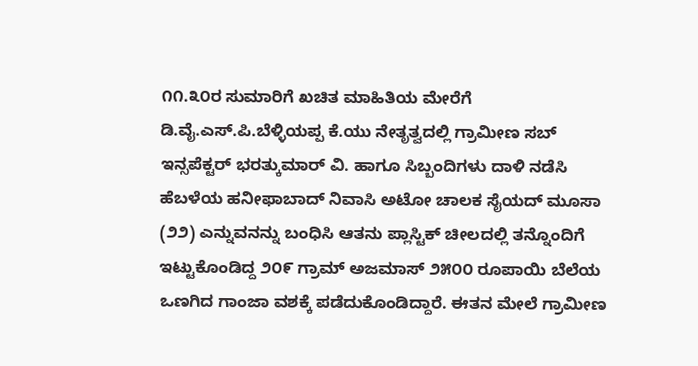೧೧.೩೦ರ ಸುಮಾರಿಗೆ ಖಚಿತ ಮಾಹಿತಿಯ ಮೇರೆಗೆ ಡಿ.ವೈ.ಎಸ್.ಪಿ.ಬೆಳ್ಳಿಯಪ್ಪ ಕೆ.ಯು ನೇತೃತ್ವದಲ್ಲಿ ಗ್ರಾಮೀಣ ಸಬ್ ಇನ್ಸಪೆಕ್ಟರ್ ಭರತ್ಕುಮಾರ್ ವಿ. ಹಾಗೂ ಸಿಬ್ಬಂದಿಗಳು ದಾಳಿ ನಡೆಸಿ ಹೆಬಳೆಯ ಹನೀಫಾಬಾದ್ ನಿವಾಸಿ ಅಟೋ ಚಾಲಕ ಸೈಯದ್ ಮೂಸಾ (೨೨) ಎನ್ನುವನನ್ನು ಬಂಧಿಸಿ ಆತನು ಪ್ಲಾಸ್ಟಿಕ್ ಚೀಲದಲ್ಲಿ ತನ್ನೊಂದಿಗೆ ಇಟ್ಟುಕೊಂಡಿದ್ದ ೨೦೯ ಗ್ರಾಮ್ ಅಜಮಾಸ್ ೨೫೦೦ ರೂಪಾಯಿ ಬೆಲೆಯ ಒಣಗಿದ ಗಾಂಜಾ ವಶಕ್ಕೆ ಪಡೆದುಕೊಂಡಿದ್ದಾರೆ. ಈತನ ಮೇಲೆ ಗ್ರಾಮೀಣ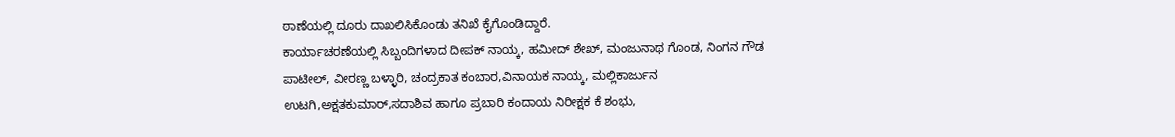ಠಾಣೆಯಲ್ಲಿ ದೂರು ದಾಖಲಿಸಿಕೊಂಡು ತನಿಖೆ ಕೈಗೊಂಡಿದ್ದಾರೆ.
ಕಾರ್ಯಾಚರಣೆಯಲ್ಲಿ ಸಿಬ್ಬಂದಿಗಳಾದ ದೀಪಕ್ ನಾಯ್ಕ, ಹಮೀದ್ ಶೇಖ್, ಮಂಜುನಾಥ ಗೊಂಡ, ನಿಂಗನ ಗೌಡ ಪಾಟೀಲ್, ವೀರಣ್ಣ ಬಳ್ಳಾರಿ, ಚಂದ್ರಕಾತ ಕಂಬಾರ,ವಿನಾಯಕ ನಾಯ್ಕ, ಮಲ್ಲಿಕಾರ್ಜುನ ಉಟಗಿ,ಅಕ್ಷತಕುಮಾರ್,ಸದಾಶಿವ ಹಾಗೂ ಪ್ರಬಾರಿ ಕಂದಾಯ ನಿರೀಕ್ಷಕ ಕೆ ಶಂಭು,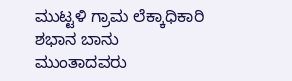ಮುಟ್ಟಳಿ ಗ್ರಾಮ ಲೆಕ್ಕಾಧಿಕಾರಿ ಶಭಾನ ಬಾನು ಮುಂತಾದವರು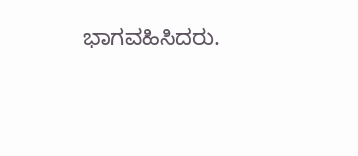ಭಾಗವಹಿಸಿದರು.